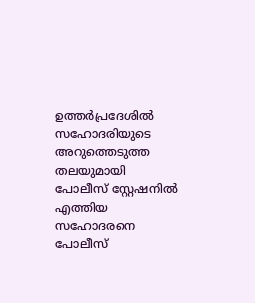ഉത്തർപ്രദേശിൽ സഹോദരിയുടെ അറുത്തെടുത്ത തലയുമായി പോലീസ് സ്റ്റേഷനിൽ എത്തിയ സഹോദരനെ പോലീസ്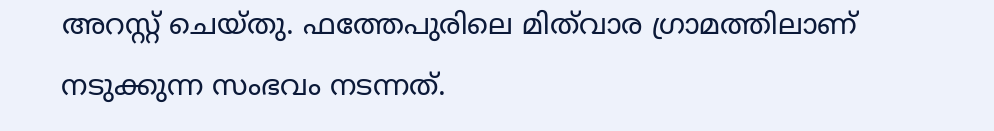അറസ്റ്റ് ചെയ്തു. ഫത്തേപുരിലെ മിത്‌വാര ഗ്രാമത്തിലാണ് നടുക്കുന്ന സംഭവം നടന്നത്.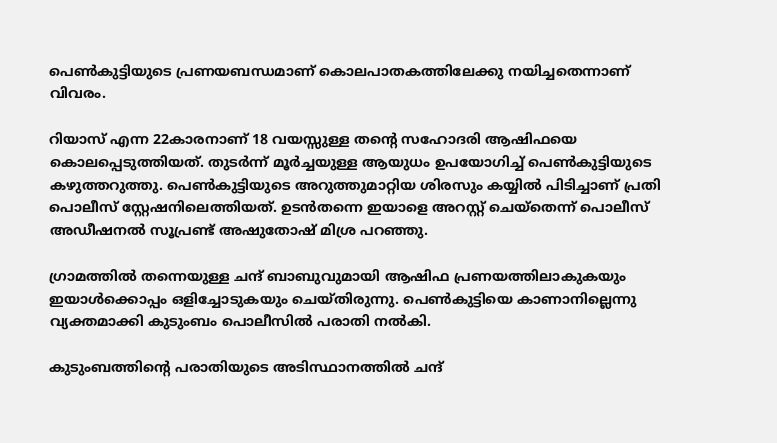പെൺകുട്ടിയുടെ പ്രണയബന്ധമാണ് കൊലപാതകത്തിലേക്കു നയിച്ചതെന്നാണ് വിവരം.

റിയാസ് എന്ന 22കാരനാണ് 18 വയസ്സുള്ള തന്റെ സഹോദരി ആഷിഫയെ കൊലപ്പെടുത്തിയത്. തുടർന്ന് മൂർച്ചയുള്ള ആയുധം ഉപയോഗിച്ച് പെൺകുട്ടിയുടെ കഴുത്തറുത്തു. പെൺകുട്ടിയുടെ അറുത്തുമാറ്റിയ ശിരസും കയ്യിൽ പിടിച്ചാണ് പ്രതി പൊലീസ് സ്റ്റേഷനിലെത്തിയത്. ഉടൻതന്നെ ഇയാളെ അറസ്റ്റ് ചെയ്തെന്ന് പൊലീസ് അഡീഷനൽ സൂപ്രണ്ട് അഷുതോഷ് മിശ്ര പറഞ്ഞു.

ഗ്രാമത്തിൽ തന്നെയുള്ള ചന്ദ് ബാബുവുമായി ആഷിഫ പ്രണയത്തിലാകുകയും ഇയാൾക്കൊപ്പം ഒളിച്ചോടുകയും ചെയ്തിരുന്നു. പെൺകുട്ടിയെ കാണാനില്ലെന്നു വ്യക്തമാക്കി കുടുംബം പൊലീസിൽ പരാതി നൽകി.

കുടുംബത്തിന്റെ പരാതിയുടെ അടിസ്ഥാനത്തിൽ ചന്ദ്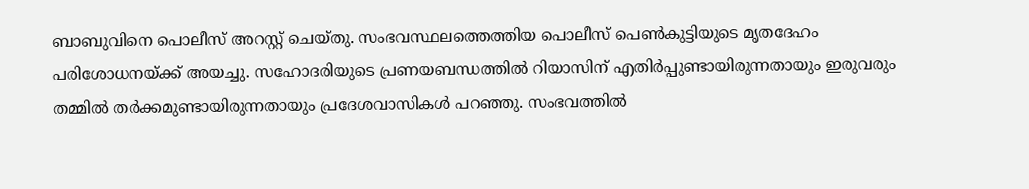ബാബുവിനെ പൊലീസ് അറസ്റ്റ് ചെയ്തു. സംഭവസ്ഥലത്തെത്തിയ പൊലീസ് പെൺകുട്ടിയുടെ മൃതദേഹം പരിശോധനയ്ക്ക് അയച്ചു. സഹോദരിയുടെ പ്രണയബന്ധത്തിൽ റിയാസിന് എതിർപ്പുണ്ടായിരുന്നതായും ഇരുവരും തമ്മിൽ തർക്കമുണ്ടായിരുന്നതായും പ്രദേശവാസികൾ പറഞ്ഞു. സംഭവത്തിൽ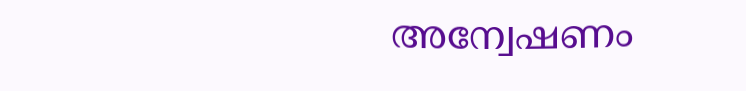അന്വേഷണം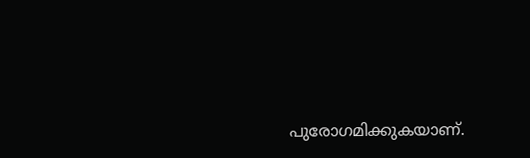പുരോഗമിക്കുകയാണ്.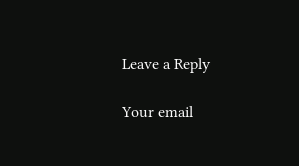Leave a Reply

Your email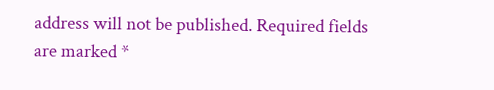address will not be published. Required fields are marked *